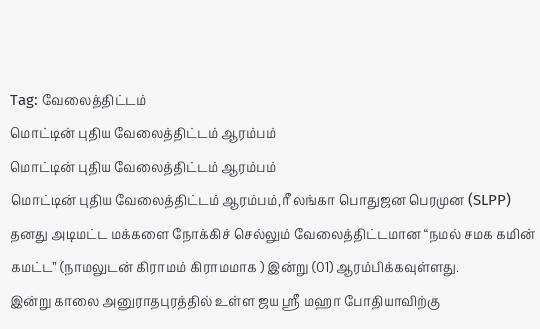Tag: வேலைத்திட்டம்
மொட்டின் புதிய வேலைத்திட்டம் ஆரம்பம்
மொட்டின் புதிய வேலைத்திட்டம் ஆரம்பம்
மொட்டின் புதிய வேலைத்திட்டம் ஆரம்பம்,ரீ லங்கா பொதுஜன பெரமுன (SLPP) தனது அடிமட்ட மக்களை நோக்கிச் செல்லும் வேலைத்திட்டமான “நமல் சமக கமின் கமட்ட” (நாமலுடன் கிராமம் கிராமமாக ) இன்று (01) ஆரம்பிக்கவுள்ளது.
இன்று காலை அனுராதபுரத்தில் உள்ள ஜய ஸ்ரீ மஹா போதியாவிற்கு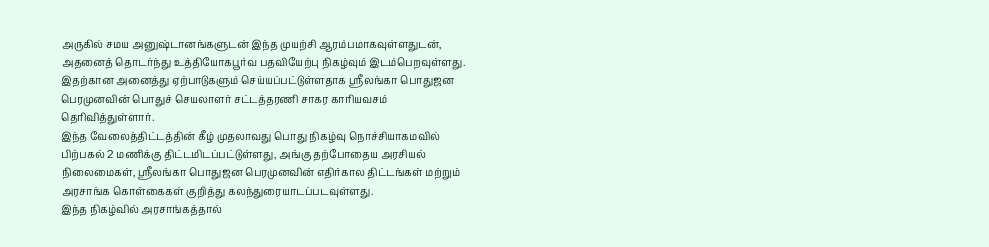அருகில் சமய அனுஷ்டானங்களுடன் இந்த முயற்சி ஆரம்பமாகவுள்ளதுடன், அதனைத் தொடர்ந்து உத்தியோகபூர்வ பதவியேற்பு நிகழ்வும் இடம்பெறவுள்ளது.
இதற்கான அனைத்து ஏற்பாடுகளும் செய்யப்பட்டுள்ளதாக ஸ்ரீலங்கா பொதுஜன பெரமுனவின் பொதுச் செயலாளர் சட்டத்தரணி சாகர காரியவசம் தெரிவித்துள்ளார்.
இந்த வேலைத்திட்டத்தின் கீழ் முதலாவது பொது நிகழ்வு நொச்சியாகமவில் பிற்பகல் 2 மணிக்கு திட்டமிடப்பட்டுள்ளது, அங்கு தற்போதைய அரசியல் நிலைமைகள், ஸ்ரீலங்கா பொதுஜன பெரமுனவின் எதிர்கால திட்டங்கள் மற்றும் அரசாங்க கொள்கைகள் குறித்து கலந்துரையாடப்படவுள்ளது.
இந்த நிகழ்வில் அரசாங்கத்தால்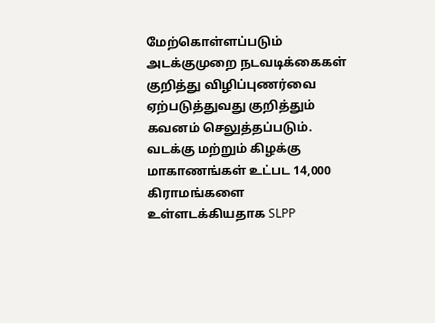மேற்கொள்ளப்படும் அடக்குமுறை நடவடிக்கைகள் குறித்து விழிப்புணர்வை ஏற்படுத்துவது குறித்தும் கவனம் செலுத்தப்படும்.
வடக்கு மற்றும் கிழக்கு மாகாணங்கள் உட்பட 14,000 கிராமங்களை உள்ளடக்கியதாக SLPP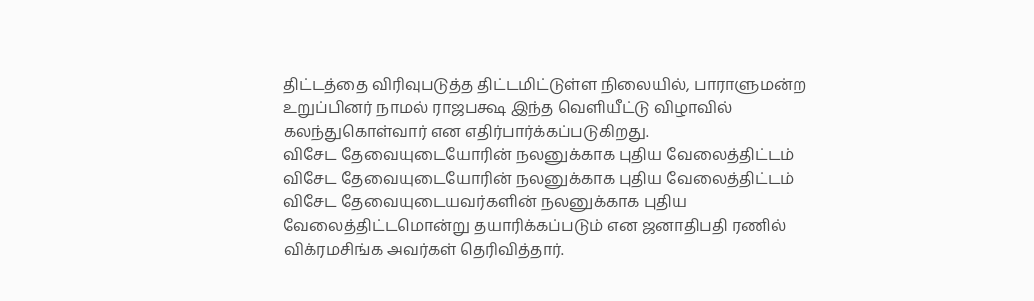திட்டத்தை விரிவுபடுத்த திட்டமிட்டுள்ள நிலையில், பாராளுமன்ற உறுப்பினர் நாமல் ராஜபக்ஷ இந்த வெளியீட்டு விழாவில் கலந்துகொள்வார் என எதிர்பார்க்கப்படுகிறது.
விசேட தேவையுடையோரின் நலனுக்காக புதிய வேலைத்திட்டம்
விசேட தேவையுடையோரின் நலனுக்காக புதிய வேலைத்திட்டம்
விசேட தேவையுடையவர்களின் நலனுக்காக புதிய வேலைத்திட்டமொன்று தயாரிக்கப்படும் என ஜனாதிபதி ரணில் விக்ரமசிங்க அவர்கள் தெரிவித்தார்.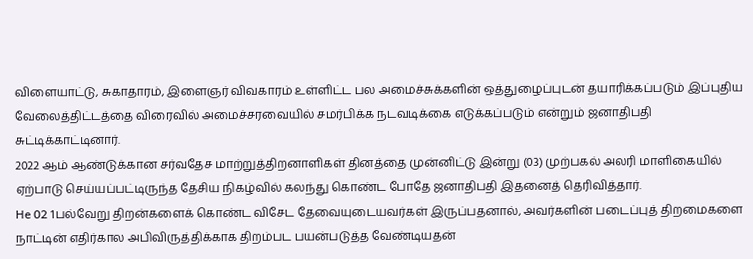விளையாட்டு, சுகாதாரம், இளைஞர் விவகாரம் உள்ளிட்ட பல அமைச்சுக்களின் ஒத்துழைப்புடன் தயாரிக்கப்படும் இப்புதிய வேலைத்திட்டத்தை விரைவில் அமைச்சரவையில் சமர்பிக்க நடவடிக்கை எடுக்கப்படும் என்றும் ஜனாதிபதி சுட்டிக்காட்டினார்.
2022 ஆம் ஆண்டுக்கான சர்வதேச மாற்றுத்திறனாளிகள் தினத்தை முன்னிட்டு இன்று (03) முற்பகல் அலரி மாளிகையில் ஏற்பாடு செய்யப்பட்டிருந்த தேசிய நிகழ்வில் கலந்து கொண்ட போதே ஜனாதிபதி இதனைத் தெரிவித்தார்.
He 02 1பல்வேறு திறன்களைக் கொண்ட விசேட தேவையுடையவர்கள் இருப்பதனால், அவர்களின் படைப்புத் திறமைகளை நாட்டின் எதிர்கால அபிவிருத்திக்காக திறம்பட பயன்படுத்த வேண்டியதன்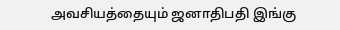அவசியத்தையும் ஜனாதிபதி இங்கு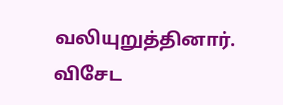வலியுறுத்தினார்.
விசேட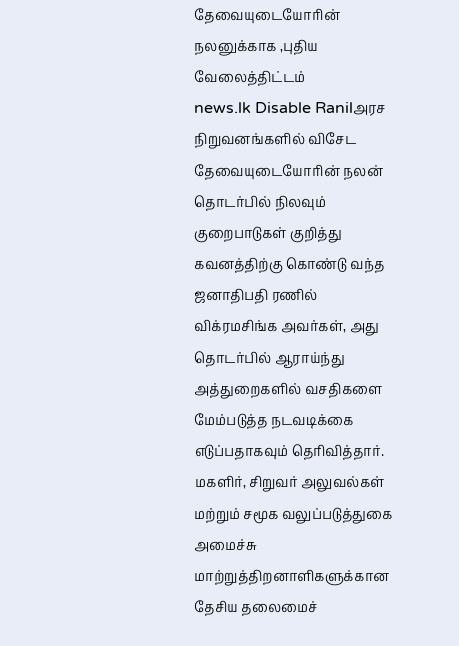தேவையுடையோரின் நலனுக்காக ,புதிய வேலைத்திட்டம்
news.lk Disable Ranilஅரச நிறுவனங்களில் விசேட தேவையுடையோரின் நலன் தொடர்பில் நிலவும் குறைபாடுகள் குறித்து கவனத்திற்கு கொண்டு வந்த
ஜனாதிபதி ரணில் விக்ரமசிங்க அவர்கள், அது தொடர்பில் ஆராய்ந்து அத்துறைகளில் வசதிகளை மேம்படுத்த நடவடிக்கை எடுப்பதாகவும் தெரிவித்தார்.
மகளிர், சிறுவர் அலுவல்கள் மற்றும் சமூக வலுப்படுத்துகை அமைச்சு மாற்றுத்திறனாளிகளுக்கான தேசிய தலைமைச்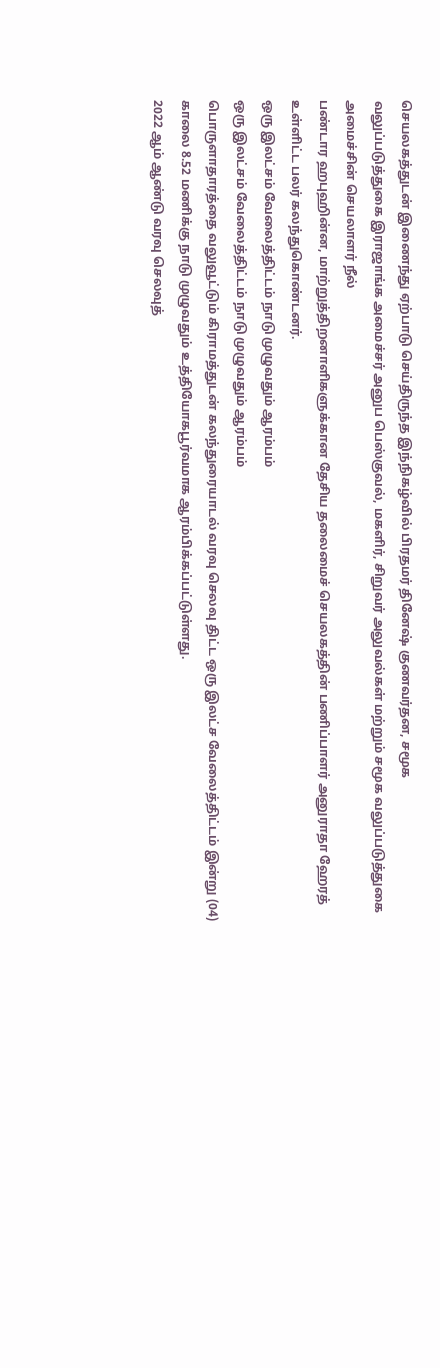செயலகத்துடன் இணைந்து ஏற்பாடு செய்திருந்த இந்நிகழ்வில் பிரதமர் தினேஷ் குணவர்தன, சமூக
வலுப்படுத்துகை இராஜாங்க அமைச்சர் அனுப பெஸ்குவல், மகளிர், சிறுவர் அலுவல்கள் மற்றும் சமூக வலுப்படுத்துகை அமைச்சின் செயலாளர் நீல்
பண்டார ஹபுஹின்ன, மாற்றுத்திறனாளிகளுக்கான தேசிய தலைமைச் செயலகத்தின் பணிப்பாளர் அனுராதா ஹேரத் உள்ளிட்ட பலர் கலந்துகொண்டனர்.
ஒரு இலட்சம் வேலைத்திட்டம் நாடு முழுவதும் ஆரம்பம்
ஒரு இலட்சம் வேலைத்திட்டம் நாடு முழுவதும் ஆரம்பம்
பொருளாதாரத்தை வலுவூட்டும் கிராமத்துடன் கலந்துரையாடல் வரவு செலவு திட்ட ஒரு இலட்ச வேலைத்திட்டம் இன்று (04) காலை 8.52 மணிக்கு நாடு முழுவதும் உத்தியோகபூர்வமாக ஆரம்பிக்கப்பட்டுள்ளது.
2022 ஆம் ஆண்டு வரவு செலவுத்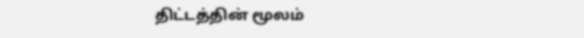திட்டத்தின் மூலம்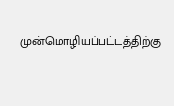முன்மொழியப்பட்டத்திற்கு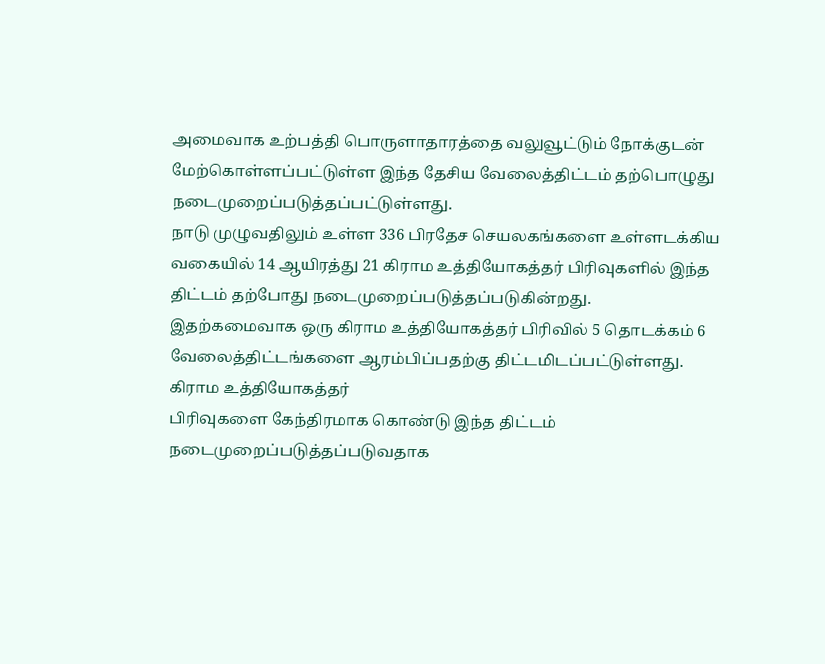அமைவாக உற்பத்தி பொருளாதாரத்தை வலுவூட்டும் நோக்குடன்
மேற்கொள்ளப்பட்டுள்ள இந்த தேசிய வேலைத்திட்டம் தற்பொழுது நடைமுறைப்படுத்தப்பட்டுள்ளது.
நாடு முழுவதிலும் உள்ள 336 பிரதேச செயலகங்களை உள்ளடக்கிய வகையில் 14 ஆயிரத்து 21 கிராம உத்தியோகத்தர் பிரிவுகளில் இந்த திட்டம் தற்போது நடைமுறைப்படுத்தப்படுகின்றது.
இதற்கமைவாக ஒரு கிராம உத்தியோகத்தர் பிரிவில் 5 தொடக்கம் 6 வேலைத்திட்டங்களை ஆரம்பிப்பதற்கு திட்டமிடப்பட்டுள்ளது. கிராம உத்தியோகத்தர்
பிரிவுகளை கேந்திரமாக கொண்டு இந்த திட்டம் நடைமுறைப்படுத்தப்படுவதாக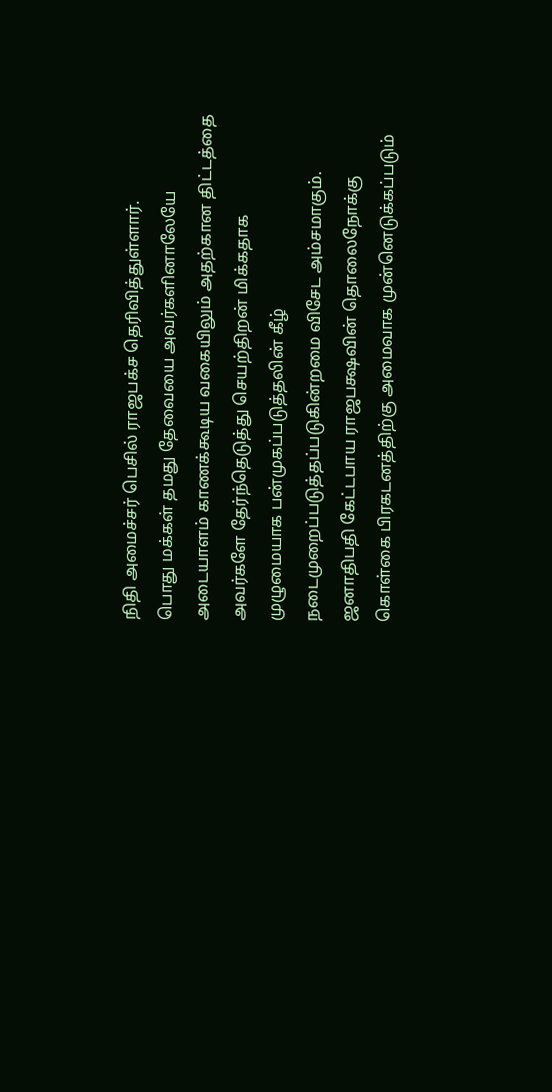நிதி அமைச்சர் பெசில் ராஜபக்ச தெரிவித்துள்ளார்.
பொது மக்கள் தமது தேவையை அவர்களினாலேயே அடையாளம் காணக்கூடிய வகையிலும் அதற்கான திட்டத்தை அவர்களே தேர்ந்தெடுத்து செயற்திறன் மிக்கதாக
முழுமையாக பன்முகப்படுத்தலின் கீழ் நடைமுறைப்படுத்தப்படுகின்றமை விசேட அம்சமாகும்.
ஜனாதிபதி கேட்டபாய ராஜபக்ஷவின் தொலைநோக்கு கொள்கை பிரகடனத்திற்கு அமைவாக முன்னெடுக்கப்படும்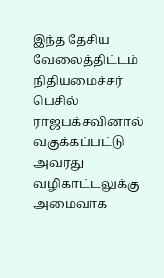இந்த தேசிய வேலைத்திட்டம் நிதியமைச்சர் பெசில்
ராஜபக்சவினால் வகுக்கப்பட்டு அவரது வழிகாட்டலுக்கு அமைவாக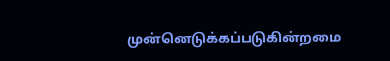முன்னெடுக்கப்படுகின்றமை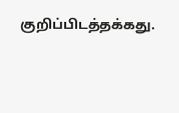குறிப்பிடத்தக்கது.